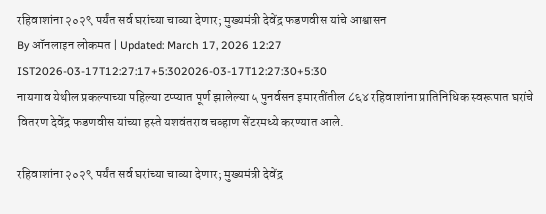रहिवाशांना २०२९ पर्यंत सर्व घरांच्या चाव्या देणार; मुख्यमंत्री देवेंद्र फडणवीस यांचे आश्वासन
By ऑनलाइन लोकमत | Updated: March 17, 2026 12:27 IST2026-03-17T12:27:17+5:302026-03-17T12:27:30+5:30
नायगाव येथील प्रकल्पाच्या पहिल्या टप्प्यात पूर्ण झालेल्या ५ पुनर्वसन इमारतींतील ८६४ रहिवाशांना प्रातिनिधिक स्वरूपात घरांचे वितरण देवेंद्र फडणवीस यांच्या हस्ते यशवंतराव चव्हाण सेंटरमध्ये करण्यात आले.

रहिवाशांना २०२९ पर्यंत सर्व घरांच्या चाव्या देणार; मुख्यमंत्री देवेंद्र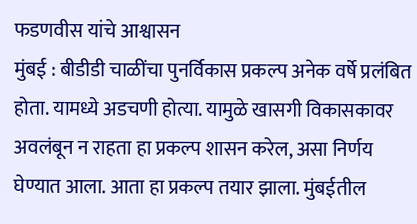फडणवीस यांचे आश्वासन
मुंबई : बीडीडी चाळींचा पुनर्विकास प्रकल्प अनेक वर्षे प्रलंबित होता. यामध्ये अडचणी होत्या. यामुळे खासगी विकासकावर अवलंबून न राहता हा प्रकल्प शासन करेल, असा निर्णय घेण्यात आला. आता हा प्रकल्प तयार झाला. मुंबईतील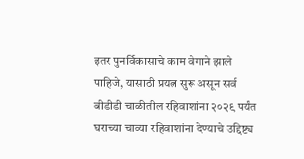इतर पुनर्विकासाचे काम वेगाने झाले पाहिजे, यासाठी प्रयत्न सुरू असून सर्व बीडीडी चाळीतील रहिवाशांना २०२९ पर्यंत घराच्या चाव्या रहिवाशांना देण्याचे उद्दिष्ट्य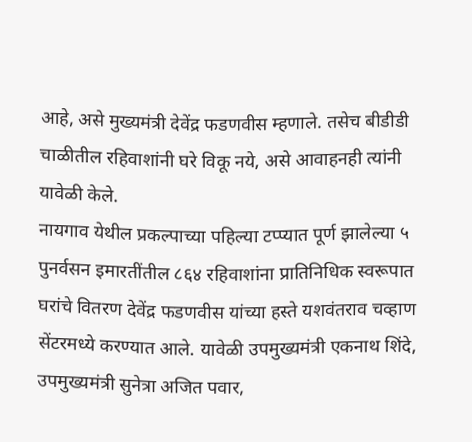आहे, असे मुख्यमंत्री देवेंद्र फडणवीस म्हणाले. तसेच बीडीडी चाळीतील रहिवाशांनी घरे विकू नये, असे आवाहनही त्यांनी यावेळी केले.
नायगाव येथील प्रकल्पाच्या पहिल्या टप्प्यात पूर्ण झालेल्या ५ पुनर्वसन इमारतींतील ८६४ रहिवाशांना प्रातिनिधिक स्वरूपात घरांचे वितरण देवेंद्र फडणवीस यांच्या हस्ते यशवंतराव चव्हाण सेंटरमध्ये करण्यात आले. यावेळी उपमुख्यमंत्री एकनाथ शिंदे, उपमुख्यमंत्री सुनेत्रा अजित पवार,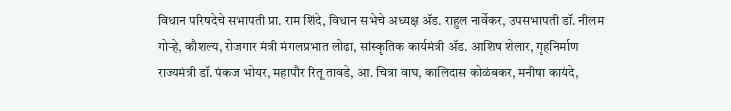विधान परिषदेचे सभापती प्रा. राम शिंदे, विधान सभेचे अध्यक्ष ॲड. राहुल नार्वेकर, उपसभापती डॉ. नीलम गोऱ्हे, कौशल्य, रोजगार मंत्री मंगलप्रभात लोढा, सांस्कृतिक कार्यमंत्री ॲड. आशिष शेलार, गृहनिर्माण राज्यमंत्री डॉ. पंकज भोयर, महापौर रितू तावडे, आ. चित्रा वाघ, कालिदास कोळंबकर, मनीषा कायंदे,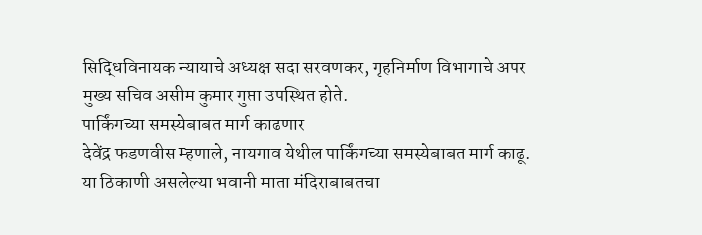सिद्धिविनायक न्यायाचे अध्यक्ष सदा सरवणकर, गृहनिर्माण विभागाचे अपर मुख्य सचिव असीम कुमार गुप्ता उपस्थित होते.
पार्किंगच्या समस्येबाबत मार्ग काढणार
देवेंद्र फडणवीस म्हणाले, नायगाव येथील पार्किंगच्या समस्येबाबत मार्ग काढू. या ठिकाणी असलेल्या भवानी माता मंदिराबाबतचा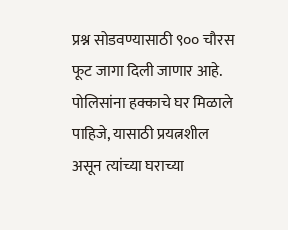प्रश्न सोडवण्यासाठी ९०० चौरस फूट जागा दिली जाणार आहे. पोलिसांना हक्काचे घर मिळाले पाहिजे, यासाठी प्रयत्नशील असून त्यांच्या घराच्या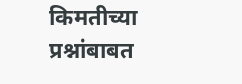किमतीच्या प्रश्नांबाबत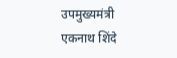उपमुख्यमंत्री एकनाथ शिंदे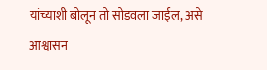यांच्याशी बोलून तो सोडवला जाईल, असे आश्वासन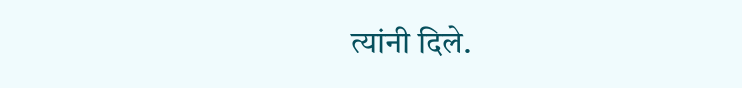त्यांनी दिले.